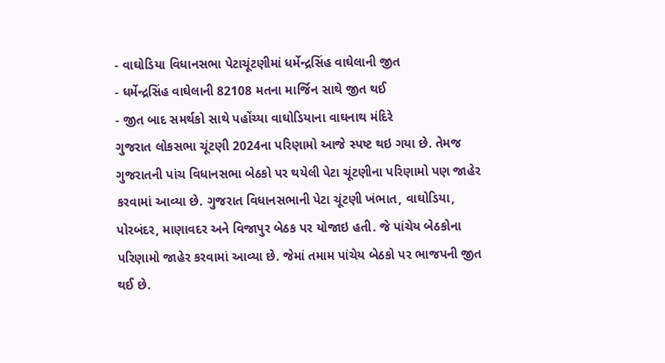- વાઘોડિયા વિધાનસભા પેટાચૂંટણીમાં ધર્મેન્દ્રસિંહ વાઘેલાની જીત
- ધર્મેન્દ્રસિંહ વાઘેલાની 82108 મતના માર્જિન સાથે જીત થઈ
- જીત બાદ સમર્થકો સાથે પહોંચ્યા વાઘોડિયાના વાઘનાથ મંદિરે
ગુજરાત લોકસભા ચૂંટણી 2024ના પરિણામો આજે સ્પષ્ટ થઇ ગયા છે. તેમજ ગુજરાતની પાંચ વિધાનસભા બેઠકો પર થયેલી પેટા ચૂંટણીના પરિણામો પણ જાહેર કરવામાં આવ્યા છે. ગુજરાત વિધાનસભાની પેટા ચૂંટણી ખંભાત, વાઘોડિયા, પોરબંદર, માણાવદર અને વિજાપુર બેઠક પર યોજાઇ હતી. જે પાંચેય બેઠકોના પરિણામો જાહેર કરવામાં આવ્યા છે. જેમાં તમામ પાંચેય બેઠકો પર ભાજપની જીત થઈ છે.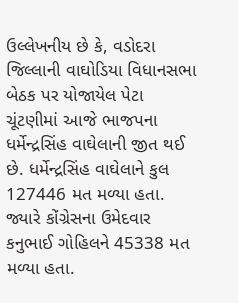ઉલ્લેખનીય છે કે, વડોદરા જિલ્લાની વાઘોડિયા વિધાનસભા બેઠક પર યોજાયેલ પેટા ચૂંટણીમાં આજે ભાજપના ધર્મેન્દ્રસિંહ વાઘેલાની જીત થઈ છે. ધર્મેન્દ્રસિંહ વાઘેલાને કુલ 127446 મત મળ્યા હતા. જ્યારે કોંગ્રેસના ઉમેદવાર કનુભાઈ ગોહિલને 45338 મત મળ્યા હતા.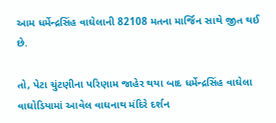આમ ધર્મેન્દ્રસિંહ વાઘેલાની 82108 મતના માર્જિન સાથે જીત થઈ છે.

તો, પેટા ચુંટણીના પરિણામ જાહેર થયા બાદ ધર્મેન્દ્રસિંહ વાઘેલા વાઘોડિયામાં આવેલ વાઘનાથ મંદિરે દર્શન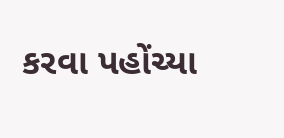કરવા પહોંચ્યા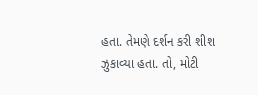હતા. તેમણે દર્શન કરી શીશ ઝુકાવ્યા હતા. તો, મોટી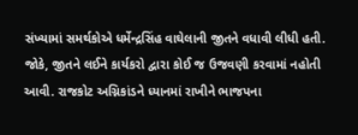સંખ્યામાં સમર્થકોએ ધર્મેન્દ્રસિંહ વાઘેલાની જીતને વધાવી લીધી હતી. જોકે, જીતને લઈને કાર્યકરો દ્વારા કોઈ જ ઉજવણી કરવામાં નહોતી આવી. રાજકોટ અગ્નિકાંડને ધ્યાનમાં રાખીને ભાજપના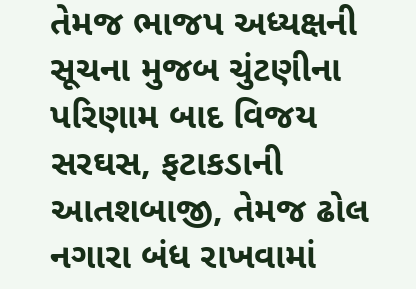તેમજ ભાજપ અધ્યક્ષની સૂચના મુજબ ચુંટણીના પરિણામ બાદ વિજય સરઘસ, ફટાકડાની આતશબાજી, તેમજ ઢોલ નગારા બંધ રાખવામાં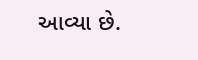આવ્યા છે.